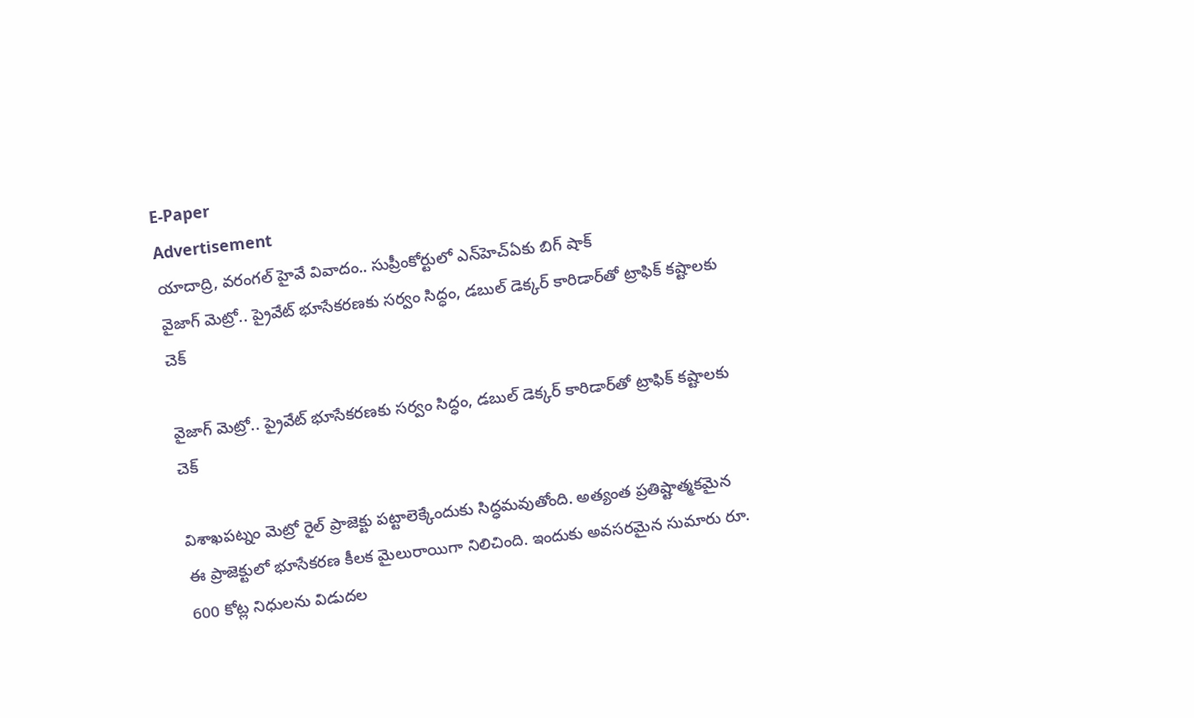E-Paper
Advertisement
యాదాద్రి, వరంగల్ హైవే వివాదం.. సుప్రీంకోర్టులో ఎన్‌హెచ్ఏకు బిగ్ షాక్
వైజాగ్ మెట్రో.. ప్రైవేట్ భూసేకరణకు సర్వం సిద్ధం, డబుల్ డెక్కర్ కారిడార్‌తో ట్రాఫిక్ కష్టాలకు చెక్

వైజాగ్ మెట్రో.. ప్రైవేట్ భూసేకరణకు సర్వం సిద్ధం, డబుల్ డెక్కర్ కారిడార్‌తో ట్రాఫిక్ కష్టాలకు చెక్

విశాఖపట్నం మెట్రో రైల్ ప్రాజెక్టు పట్టాలెక్కేందుకు సిద్ధమవుతోంది. అత్యంత ప్రతిష్టాత్మకమైన ఈ ప్రాజెక్టులో భూసేకరణ కీలక మైలురాయిగా నిలిచింది. ఇందుకు అవసరమైన సుమారు రూ. 600 కోట్ల నిధులను విడుదల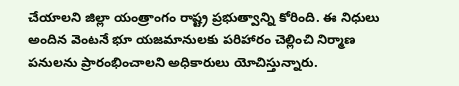చేయాలని జిల్లా యంత్రాంగం రాష్ట్ర ప్రభుత్వాన్ని కోరింది. ఈ నిధులు అందిన వెంటనే భూ యజమానులకు పరిహారం చెల్లించి నిర్మాణ పనులను ప్రారంభించాలని అధికారులు యోచిస్తున్నారు.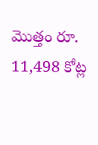మొత్తం రూ. 11,498 కోట్ల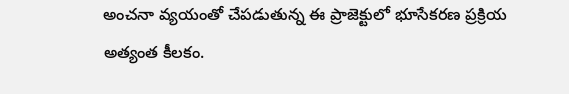అంచనా వ్యయంతో చేపడుతున్న ఈ ప్రాజెక్టులో భూసేకరణ ప్రక్రియ అత్యంత కీలకం.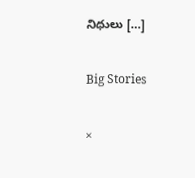నిధులు […]

Big Stories

×